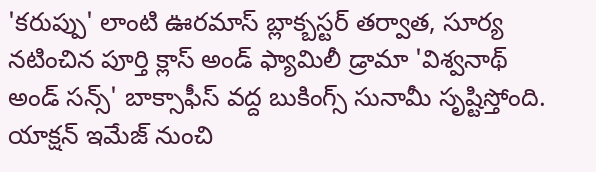'కరుప్పు' లాంటి ఊరమాస్ బ్లాక్బస్టర్ తర్వాత, సూర్య నటించిన పూర్తి క్లాస్ అండ్ ఫ్యామిలీ డ్రామా 'విశ్వనాథ్ అండ్ సన్స్' బాక్సాఫీస్ వద్ద బుకింగ్స్ సునామీ సృష్టిస్తోంది. యాక్షన్ ఇమేజ్ నుంచి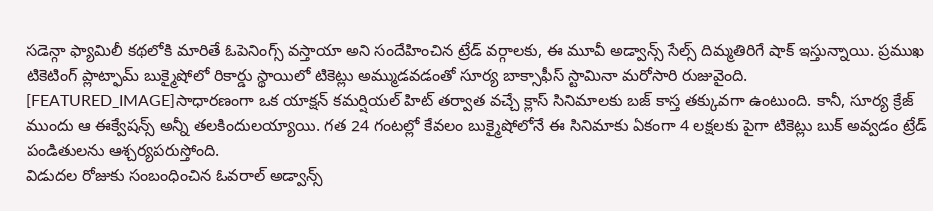సడెన్గా ఫ్యామిలీ కథలోకి మారితే ఓపెనింగ్స్ వస్తాయా అని సందేహించిన ట్రేడ్ వర్గాలకు, ఈ మూవీ అడ్వాన్స్ సేల్స్ దిమ్మతిరిగే షాక్ ఇస్తున్నాయి. ప్రముఖ టికెటింగ్ ప్లాట్ఫామ్ బుక్మైషోలో రికార్డు స్థాయిలో టికెట్లు అమ్ముడవడంతో సూర్య బాక్సాఫీస్ స్టామినా మరోసారి రుజువైంది.
[FEATURED_IMAGE]సాధారణంగా ఒక యాక్షన్ కమర్షియల్ హిట్ తర్వాత వచ్చే క్లాస్ సినిమాలకు బజ్ కాస్త తక్కువగా ఉంటుంది. కానీ, సూర్య క్రేజ్ ముందు ఆ ఈక్వేషన్స్ అన్నీ తలకిందులయ్యాయి. గత 24 గంటల్లో కేవలం బుక్మైషోలోనే ఈ సినిమాకు ఏకంగా 4 లక్షలకు పైగా టికెట్లు బుక్ అవ్వడం ట్రేడ్ పండితులను ఆశ్చర్యపరుస్తోంది.
విడుదల రోజుకు సంబంధించిన ఓవరాల్ అడ్వాన్స్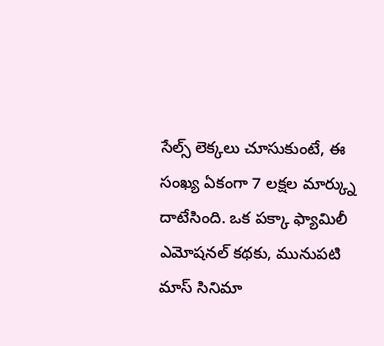సేల్స్ లెక్కలు చూసుకుంటే, ఈ సంఖ్య ఏకంగా 7 లక్షల మార్క్ను దాటేసింది. ఒక పక్కా ఫ్యామిలీ ఎమోషనల్ కథకు, మునుపటి మాస్ సినిమా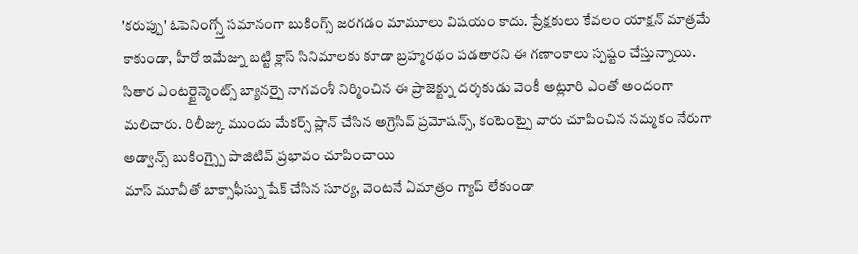'కరుప్పు' ఓపెనింగ్స్తో సమానంగా బుకింగ్స్ జరగడం మామూలు విషయం కాదు. ప్రేక్షకులు కేవలం యాక్షన్ మాత్రమే కాకుండా, హీరో ఇమేజ్ను బట్టి క్లాస్ సినిమాలకు కూడా బ్రహ్మరథం పడతారని ఈ గణాంకాలు స్పష్టం చేస్తున్నాయి.
సితార ఎంటర్టైన్మెంట్స్ బ్యానర్పై నాగవంశీ నిర్మించిన ఈ ప్రాజెక్ట్ను దర్శకుడు వెంకీ అట్లూరి ఎంతో అందంగా మలిచారు. రిలీజ్కు ముందు మేకర్స్ ప్లాన్ చేసిన అగ్రెసివ్ ప్రమోషన్స్, కంటెంట్పై వారు చూపించిన నమ్మకం నేరుగా అడ్వాన్స్ బుకింగ్స్పై పాజిటివ్ ప్రభావం చూపించాయి
మాస్ మూవీతో బాక్సాఫీస్ను షేక్ చేసిన సూర్య, వెంటనే ఏమాత్రం గ్యాప్ లేకుండా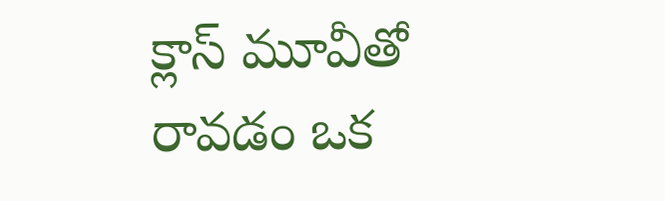క్లాస్ మూవీతో రావడం ఒక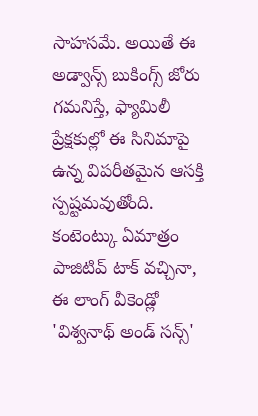సాహసమే. అయితే ఈ అడ్వాన్స్ బుకింగ్స్ జోరు గమనిస్తే, ఫ్యామిలీ ప్రేక్షకుల్లో ఈ సినిమాపై ఉన్న విపరీతమైన ఆసక్తి స్పష్టమవుతోంది. కంటెంట్కు ఏమాత్రం పాజిటివ్ టాక్ వచ్చినా, ఈ లాంగ్ వీకెండ్లో 'విశ్వనాథ్ అండ్ సన్స్'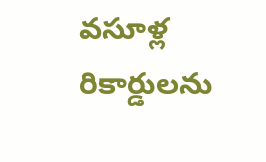వసూళ్ల రికార్డులను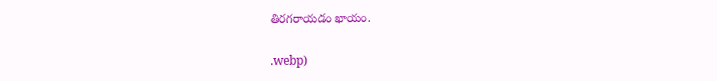తిరగరాయడం ఖాయం.

.webp)